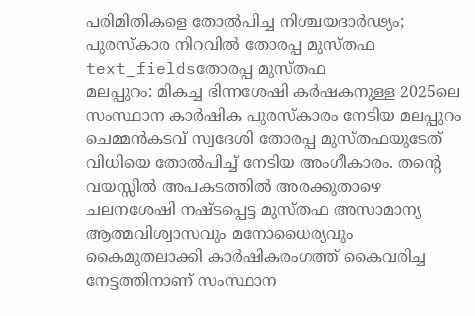പരിമിതികളെ തോൽപിച്ച നിശ്ചയദാർഢ്യം; പുരസ്കാര നിറവിൽ തോരപ്പ മുസ്തഫ
text_fieldsതോരപ്പ മുസ്തഫ
മലപ്പുറം: മികച്ച ഭിന്നശേഷി കർഷകനുള്ള 2025ലെ സംസ്ഥാന കാർഷിക പുരസ്കാരം നേടിയ മലപ്പുറം ചെമ്മൻകടവ് സ്വദേശി തോരപ്പ മുസ്തഫയുടേത് വിധിയെ തോൽപിച്ച് നേടിയ അംഗീകാരം. തന്റെ വയസ്സിൽ അപകടത്തിൽ അരക്കുതാഴെ ചലനശേഷി നഷ്ടപ്പെട്ട മുസ്തഫ അസാമാന്യ ആത്മവിശ്വാസവും മനോധൈര്യവും കൈമുതലാക്കി കാർഷികരംഗത്ത് കൈവരിച്ച നേട്ടത്തിനാണ് സംസ്ഥാന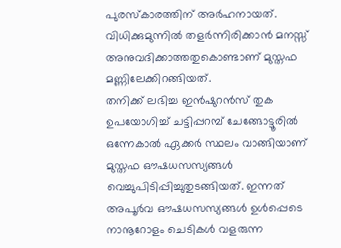പുരസ്കാരത്തിന് അർഹനായത്. വിധിക്കുമുന്നിൽ തളർന്നിരിക്കാൻ മനസ്സ് അനുവദിക്കാത്തതുകൊണ്ടാണ് മുസ്തഫ മണ്ണിലേക്കിറങ്ങിയത്.
തനിക്ക് ലഭിച്ച ഇൻഷുറൻസ് തുക ഉപയോഗിച്ച് ചട്ടിപ്പറമ്പ് ചേങ്ങോട്ടൂരിൽ ഒന്നേകാൽ ഏക്കർ സ്ഥലം വാങ്ങിയാണ് മുസ്തഫ ഔഷധസസ്യങ്ങൾ വെച്ചുപിടിപ്പിച്ചുതുടങ്ങിയത്. ഇന്നത് അപൂർവ ഔഷധസസ്യങ്ങൾ ഉൾപ്പെടെ നാനൂറോളം ചെടികൾ വളരുന്ന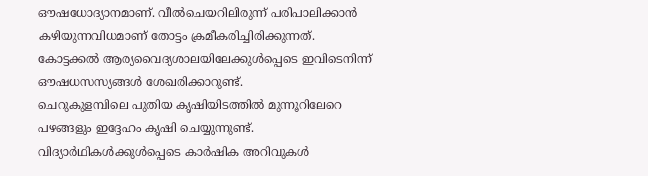ഔഷധോദ്യാനമാണ്. വീൽചെയറിലിരുന്ന് പരിപാലിക്കാൻ കഴിയുന്നവിധമാണ് തോട്ടം ക്രമീകരിച്ചിരിക്കുന്നത്. കോട്ടക്കൽ ആര്യവൈദ്യശാലയിലേക്കുൾപ്പെടെ ഇവിടെനിന്ന് ഔഷധസസ്യങ്ങൾ ശേഖരിക്കാറുണ്ട്.
ചെറുകുളമ്പിലെ പുതിയ കൃഷിയിടത്തിൽ മുന്നൂറിലേറെ പഴങ്ങളും ഇദ്ദേഹം കൃഷി ചെയ്യുന്നുണ്ട്. വിദ്യാർഥികൾക്കുൾപ്പെടെ കാർഷിക അറിവുകൾ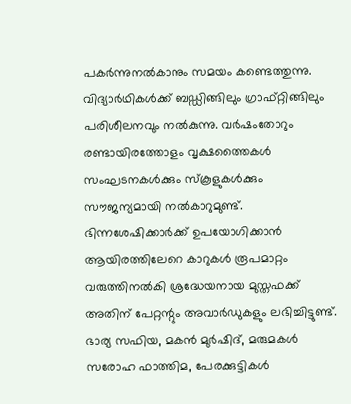പകർന്നുനൽകാനും സമയം കണ്ടെത്തുന്നു. വിദ്യാർഥികൾക്ക് ബഡ്ഡിങ്ങിലും ഗ്രാഫ്റ്റിങ്ങിലും പരിശീലനവും നൽകുന്നു. വർഷംതോറും രണ്ടായിരത്തോളം വൃക്ഷത്തൈകൾ സംഘടനകൾക്കും സ്കൂളുകൾക്കും സൗജന്യമായി നൽകാറുമുണ്ട്. ഭിന്നശേഷിക്കാർക്ക് ഉപയോഗിക്കാൻ ആയിരത്തിലേറെ കാറുകൾ രൂപമാറ്റം വരുത്തിനൽകി ശ്രദ്ധേയനായ മുസ്തഫക്ക് അതിന് പേറ്റന്റും അവാർഡുകളും ലഭിച്ചിട്ടുണ്ട്. ഭാര്യ സഫിയ, മകൻ മുർഷിദ്, മരുമകൾ സരോഹ ഫാത്തിമ, പേരക്കുട്ടികൾ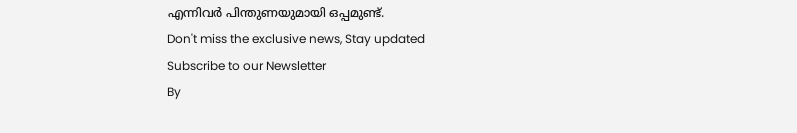എന്നിവർ പിന്തുണയുമായി ഒപ്പമുണ്ട്.
Don't miss the exclusive news, Stay updated
Subscribe to our Newsletter
By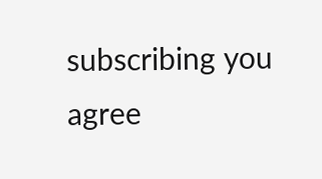subscribing you agree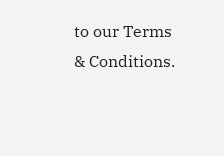to our Terms & Conditions.